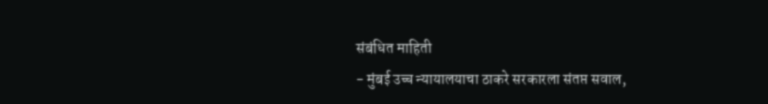संबंधित माहिती
- मुंबई उच्च न्यायालयाचा ठाकरे सरकारला संतप्त सवाल,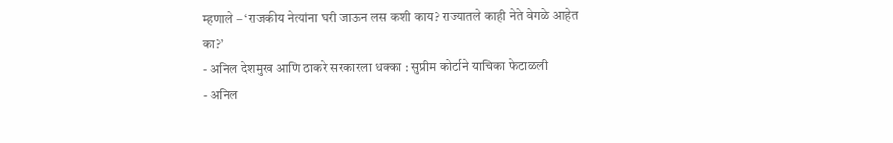म्हणाले – ‘राजकीय नेत्यांना घरी जाऊन लस कशी काय? राज्यातले काही नेते वेगळे आहेत का?’
- अनिल देशमुख आणि ठाकरे सरकारला धक्का : सुप्रीम कोर्टाने याचिका फेटाळली
- अनिल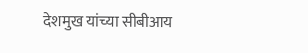देशमुख यांच्या सीबीआय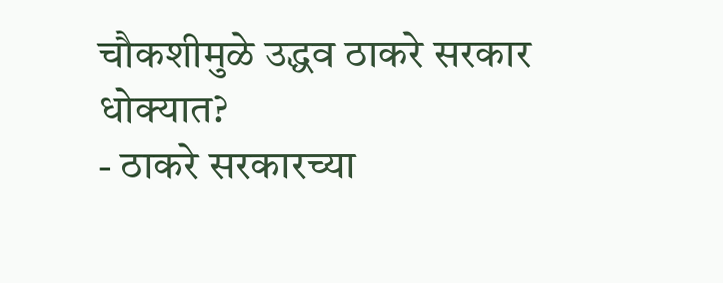चौकशीमुळे उद्धव ठाकरे सरकार धोक्यात?
- ठाकरे सरकारच्या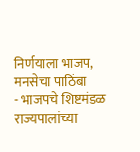निर्णयाला भाजप, मनसेचा पाठिंबा
- भाजपचे शिष्टमंडळ राज्यपालांच्या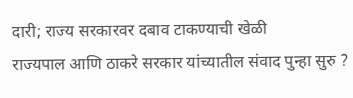दारी; राज्य सरकारवर दबाव टाकण्याची खेळी
राज्यपाल आणि ठाकरे सरकार यांच्यातील संवाद पुन्हा सुरु ?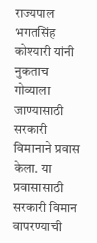राज्यपाल भगतसिंह कोश्यारी यांनी नुकताच गोव्याला जाण्यासाठी सरकारी विमानाने प्रवास केला. या प्रवासासाठी सरकारी विमान वापरण्याची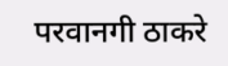परवानगी ठाकरे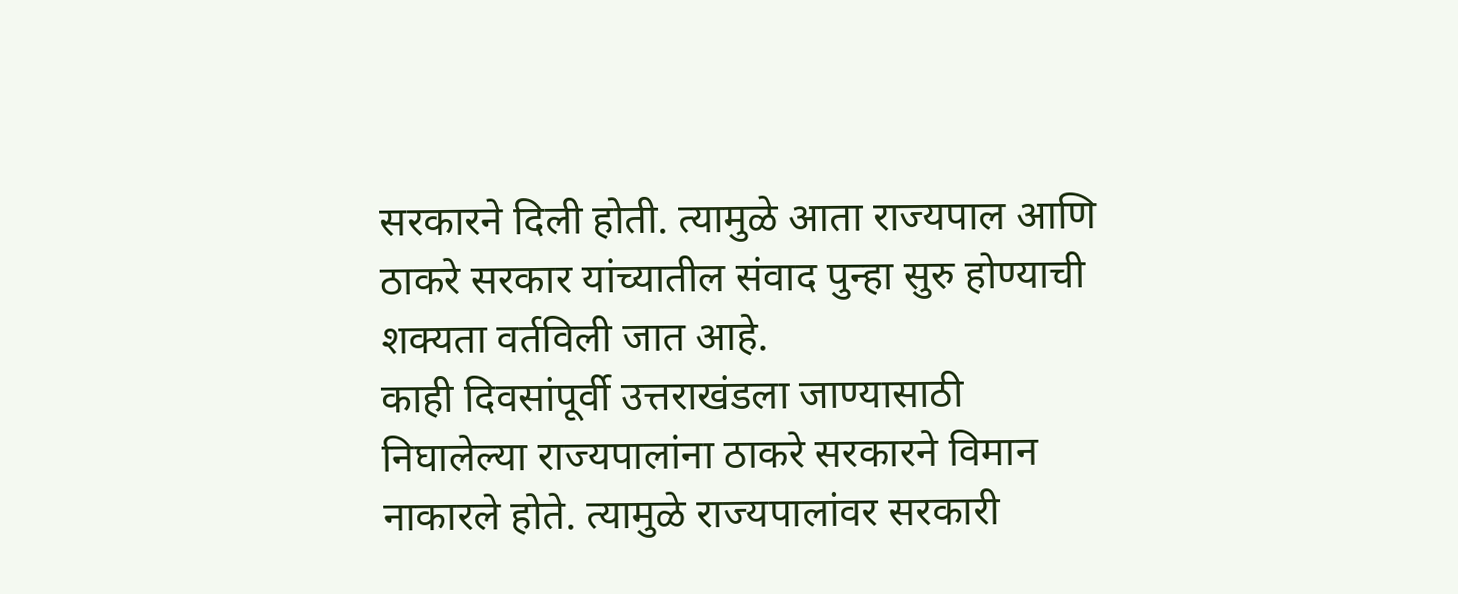सरकारने दिली होती. त्यामुळे आता राज्यपाल आणि ठाकरे सरकार यांच्यातील संवाद पुन्हा सुरु होण्याची शक्यता वर्तविली जात आहे.
काही दिवसांपूर्वी उत्तराखंडला जाण्यासाठी निघालेल्या राज्यपालांना ठाकरे सरकारने विमान नाकारले होते. त्यामुळे राज्यपालांवर सरकारी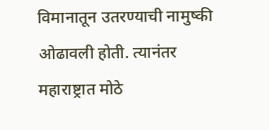विमानातून उतरण्याची नामुष्की ओढावली होती. त्यानंतर महाराष्ट्रात मोठे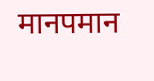मानपमान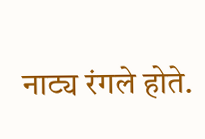नाट्य रंगले होते.